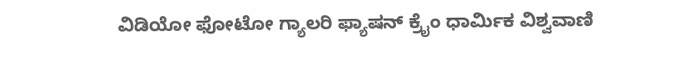ವಿಡಿಯೋ ಫೋಟೋ ಗ್ಯಾಲರಿ ಫ್ಯಾಷನ್ ಕ್ರೈಂ ಧಾರ್ಮಿಕ ವಿಶ್ವವಾಣಿ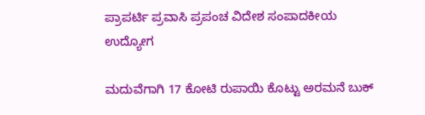ಪ್ರಾಪರ್ಟಿ ಪ್ರವಾಸಿ ಪ್ರಪಂಚ ವಿದೇಶ ಸಂಪಾದಕೀಯ ಉದ್ಯೋಗ

ಮದುವೆಗಾಗಿ 17 ಕೋಟಿ ರುಪಾಯಿ ಕೊಟ್ಟು ಅರಮನೆ ಬುಕ್‌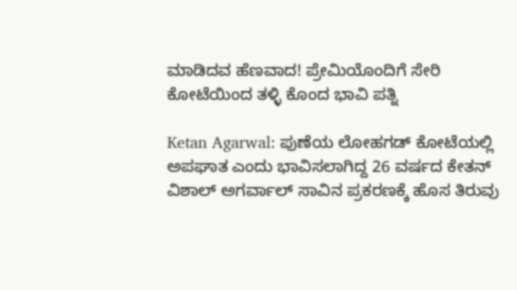ಮಾಡಿದವ ಹೆಣವಾದ! ಪ್ರೇಮಿಯೊಂದಿಗೆ ಸೇರಿ ಕೋಟೆಯಿಂದ ತಳ್ಳಿ ಕೊಂದ ಭಾವಿ ಪತ್ನಿ

Ketan Agarwal: ಪುಣೆಯ ಲೋಹಗಡ್ ಕೋಟೆಯಲ್ಲಿ ಅಪಘಾತ ಎಂದು ಭಾವಿಸಲಾಗಿದ್ದ 26 ವರ್ಷದ ಕೇತನ್‌ ವಿಶಾಲ್ ಅಗರ್ವಾಲ್ ಸಾವಿನ ಪ್ರಕರಣಕ್ಕೆ ಹೊಸ ತಿರುವು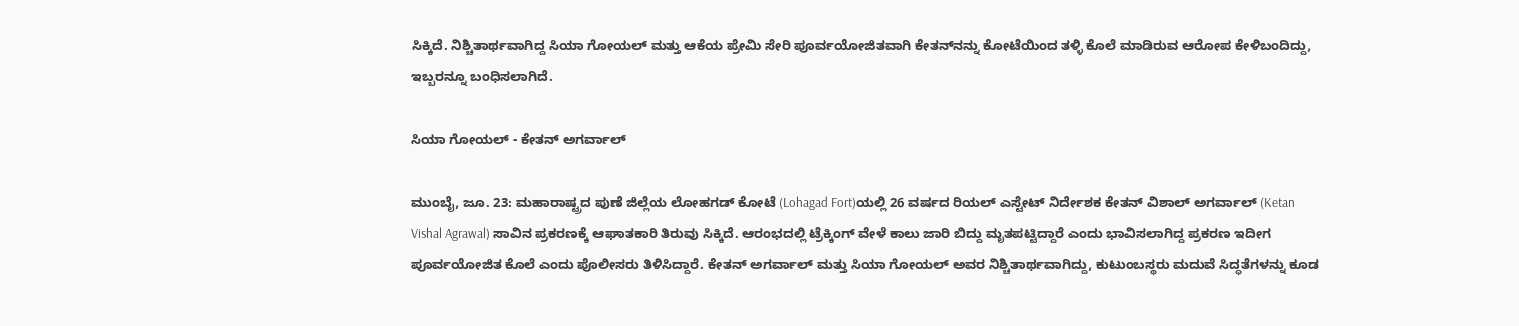ಸಿಕ್ಕಿದೆ. ನಿಶ್ಚಿತಾರ್ಥವಾಗಿದ್ದ ಸಿಯಾ ಗೋಯಲ್ ಮತ್ತು ಆಕೆಯ ಪ್ರೇಮಿ ಸೇರಿ ಪೂರ್ವಯೋಜಿತವಾಗಿ ಕೇತನ್‌ನನ್ನು ಕೋಟೆಯಿಂದ ತಳ್ಳಿ ಕೊಲೆ ಮಾಡಿರುವ ಆರೋಪ ಕೇಳಿಬಂದಿದ್ದು, ಇಬ್ಬರನ್ನೂ ಬಂಧಿಸಲಾಗಿದೆ.

ಸಿಯಾ ಗೋಯಲ್ - ಕೇತನ್‌ ಅಗರ್ವಾಲ್

ಮುಂಬೈ, ಜೂ. 23: ಮಹಾರಾಷ್ಟ್ರದ ಪುಣೆ ಜಿಲ್ಲೆಯ ಲೋಹಗಡ್ ಕೋಟೆ (Lohagad Fort)ಯಲ್ಲಿ 26 ವರ್ಷದ ರಿಯಲ್ ಎಸ್ಟೇಟ್ ನಿರ್ದೇಶಕ ಕೇತನ್‌ ವಿಶಾಲ್ ಅಗರ್ವಾಲ್ (Ketan Vishal Agrawal) ಸಾವಿನ ಪ್ರಕರಣಕ್ಕೆ ಆಘಾತಕಾರಿ ತಿರುವು ಸಿಕ್ಕಿದೆ. ಆರಂಭದಲ್ಲಿ ಟ್ರೆಕ್ಕಿಂಗ್ ವೇಳೆ ಕಾಲು ಜಾರಿ ಬಿದ್ದು ಮೃತಪಟ್ಟಿದ್ದಾರೆ ಎಂದು ಭಾವಿಸಲಾಗಿದ್ದ ಪ್ರಕರಣ ಇದೀಗ ಪೂರ್ವಯೋಜಿತ ಕೊಲೆ ಎಂದು ಪೊಲೀಸರು ತಿಳಿಸಿದ್ದಾರೆ. ಕೇತನ್‌ ಅಗರ್ವಾಲ್ ಮತ್ತು ಸಿಯಾ ಗೋಯಲ್ ಅವರ ನಿಶ್ಚಿತಾರ್ಥವಾಗಿದ್ದು, ಕುಟುಂಬಸ್ಥರು ಮದುವೆ ಸಿದ್ಧತೆಗಳನ್ನು ಕೂಡ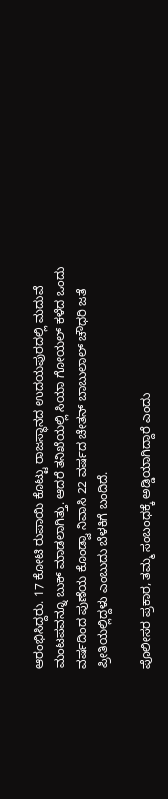ಆರಂಭಿಸಿದ್ದರು. 17 ಕೋಟಿ ರುಪಾಯಿ ಕೊಟ್ಟು ರಾಜಸ್ಥಾನದ ಉದಯಪುರದಲ್ಲಿ ಮದುವೆ ಮಂಟಪವನ್ನೂ ಬುಕ್ ಮಾಡಲಾಗಿತ್ತು. ಆದರೆ ತನಿಖೆಯಲ್ಲಿ ಸಿಯಾ ಗೋಯಲ್ ಕಳೆದ ಒಂದು ವರ್ಷದಿಂದ ಪುಣೆಯ ಕೊಂಡ್ವಾ ನಿವಾಸಿ 22 ವರ್ಷದ ಚೇತನ್ ಬಾಬುಲಾಲ್ ಚೌಧರಿ ಜತೆ ಪ್ರೀತಿಯಲ್ಲಿದ್ದಳು ಎಂಬುದು ಬೆಳಕಿಗೆ ಬಂದಿದೆ.

ಪೊಲೀಸರ ಪ್ರಕಾರ, ತಮ್ಮ ಸಂಬಂಧಕ್ಕೆ ಅಡ್ಡಿಯಾಗಿದ್ದಾರೆ ಎಂದು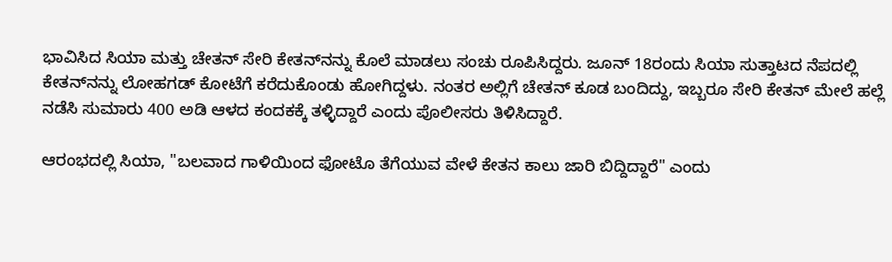ಭಾವಿಸಿದ ಸಿಯಾ ಮತ್ತು ಚೇತನ್ ಸೇರಿ ಕೇತನ್‌ನನ್ನು ಕೊಲೆ ಮಾಡಲು ಸಂಚು ರೂಪಿಸಿದ್ದರು. ಜೂನ್ 18ರಂದು ಸಿಯಾ ಸುತ್ತಾಟದ ನೆಪದಲ್ಲಿ ಕೇತನ್‌ನನ್ನು ಲೋಹಗಡ್ ಕೋಟೆಗೆ ಕರೆದುಕೊಂಡು ಹೋಗಿದ್ದಳು. ನಂತರ ಅಲ್ಲಿಗೆ ಚೇತನ್ ಕೂಡ ಬಂದಿದ್ದು, ಇಬ್ಬರೂ ಸೇರಿ ಕೇತನ್‌ ಮೇಲೆ ಹಲ್ಲೆ ನಡೆಸಿ ಸುಮಾರು 400 ಅಡಿ ಆಳದ ಕಂದಕಕ್ಕೆ ತಳ್ಳಿದ್ದಾರೆ ಎಂದು ಪೊಲೀಸರು ತಿಳಿಸಿದ್ದಾರೆ.

ಆರಂಭದಲ್ಲಿ ಸಿಯಾ, "ಬಲವಾದ ಗಾಳಿಯಿಂದ ಫೋಟೊ ತೆಗೆಯುವ ವೇಳೆ ಕೇತನ ಕಾಲು ಜಾರಿ ಬಿದ್ದಿದ್ದಾರೆ" ಎಂದು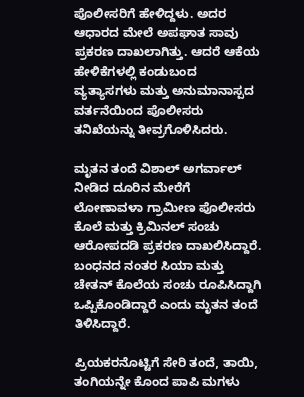ಪೊಲೀಸರಿಗೆ ಹೇಳಿದ್ದಳು. ಅದರ ಆಧಾರದ ಮೇಲೆ ಅಪಘಾತ ಸಾವು ಪ್ರಕರಣ ದಾಖಲಾಗಿತ್ತು. ಆದರೆ ಆಕೆಯ ಹೇಳಿಕೆಗಳಲ್ಲಿ ಕಂಡುಬಂದ ವ್ಯತ್ಯಾಸಗಳು ಮತ್ತು ಅನುಮಾನಾಸ್ಪದ ವರ್ತನೆಯಿಂದ ಪೊಲೀಸರು ತನಿಖೆಯನ್ನು ತೀವ್ರಗೊಳಿಸಿದರು.

ಮೃತನ ತಂದೆ ವಿಶಾಲ್ ಅಗರ್ವಾಲ್ ನೀಡಿದ ದೂರಿನ ಮೇರೆಗೆ ಲೋಣಾವಳಾ ಗ್ರಾಮೀಣ ಪೊಲೀಸರು ಕೊಲೆ ಮತ್ತು ಕ್ರಿಮಿನಲ್ ಸಂಚು ಆರೋಪದಡಿ ಪ್ರಕರಣ ದಾಖಲಿಸಿದ್ದಾರೆ. ಬಂಧನದ ನಂತರ ಸಿಯಾ ಮತ್ತು ಚೇತನ್ ಕೊಲೆಯ ಸಂಚು ರೂಪಿಸಿದ್ದಾಗಿ ಒಪ್ಪಿಕೊಂಡಿದ್ದಾರೆ ಎಂದು ಮೃತನ ತಂದೆ ತಿಳಿಸಿದ್ದಾರೆ.

ಪ್ರಿಯಕರನೊಟ್ಟಿಗೆ ಸೇರಿ ತಂದೆ, ತಾಯಿ, ತಂಗಿಯನ್ನೇ ಕೊಂದ ಪಾಪಿ ಮಗಳು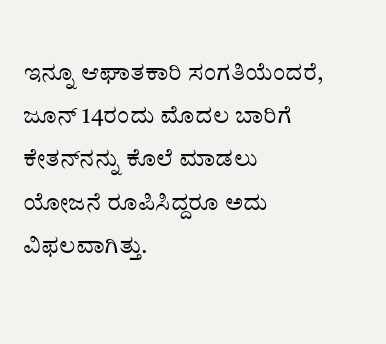ಇನ್ನೂ ಆಘಾತಕಾರಿ ಸಂಗತಿಯೆಂದರೆ, ಜೂನ್ 14ರಂದು ಮೊದಲ ಬಾರಿಗೆ ಕೇತನ್‌ನನ್ನು ಕೊಲೆ ಮಾಡಲು ಯೋಜನೆ ರೂಪಿಸಿದ್ದರೂ ಅದು ವಿಫಲವಾಗಿತ್ತು.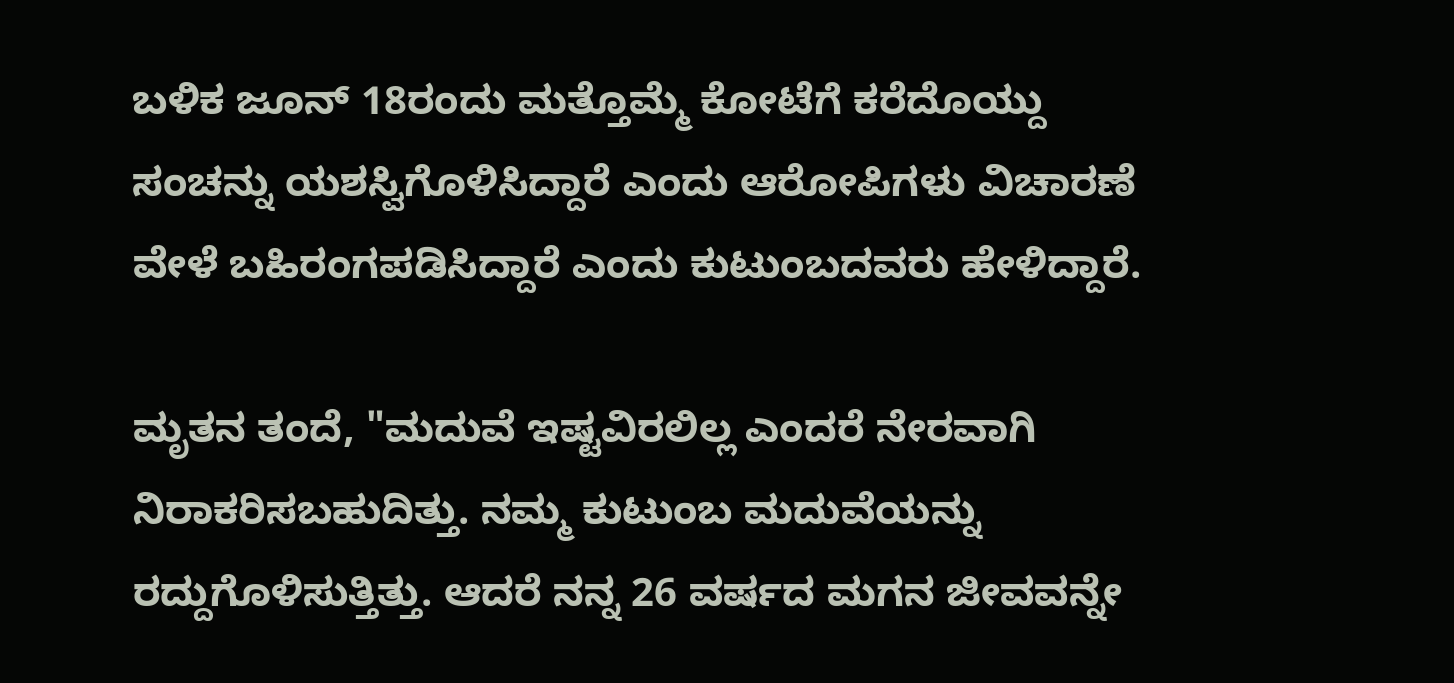ಬಳಿಕ ಜೂನ್ 18ರಂದು ಮತ್ತೊಮ್ಮೆ ಕೋಟೆಗೆ ಕರೆದೊಯ್ದು ಸಂಚನ್ನು ಯಶಸ್ವಿಗೊಳಿಸಿದ್ದಾರೆ ಎಂದು ಆರೋಪಿಗಳು ವಿಚಾರಣೆ ವೇಳೆ ಬಹಿರಂಗಪಡಿಸಿದ್ದಾರೆ ಎಂದು ಕುಟುಂಬದವರು ಹೇಳಿದ್ದಾರೆ.

ಮೃತನ ತಂದೆ, "ಮದುವೆ ಇಷ್ಟವಿರಲಿಲ್ಲ ಎಂದರೆ ನೇರವಾಗಿ ನಿರಾಕರಿಸಬಹುದಿತ್ತು. ನಮ್ಮ ಕುಟುಂಬ ಮದುವೆಯನ್ನು ರದ್ದುಗೊಳಿಸುತ್ತಿತ್ತು. ಆದರೆ ನನ್ನ 26 ವರ್ಷದ ಮಗನ ಜೀವವನ್ನೇ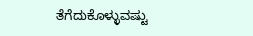ತೆಗೆದುಕೊಳ್ಳುವಷ್ಟು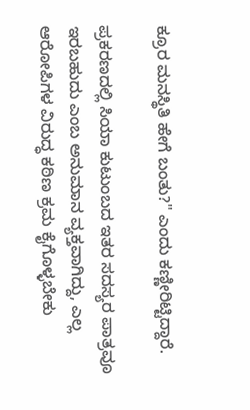ಕ್ರೂರ ಮನಸ್ಥಿತಿ ಹೇಗೆ ಬಂತು?" ಎಂದು ಕಣ್ಣೀರಿಟ್ಟಿದ್ದಾರೆ.

ಪ್ರಕರಣದಲ್ಲಿ ಸಿಯಾ ಕುಟುಂಬದ ಇತರ ಸದಸ್ಯರ ಪಾತ್ರವೂ ಇರಬಹುದು ಎಂಬ ಅನುಮಾನ ವ್ಯಕ್ತವಾಗಿದ್ದು, ಎಲ್ಲ ಆರೋಪಿಗಳ ವಿರುದ್ಧ ಕಠಿಣ ಕ್ರಮ ಕೈಗೊಳ್ಳಬೇಕು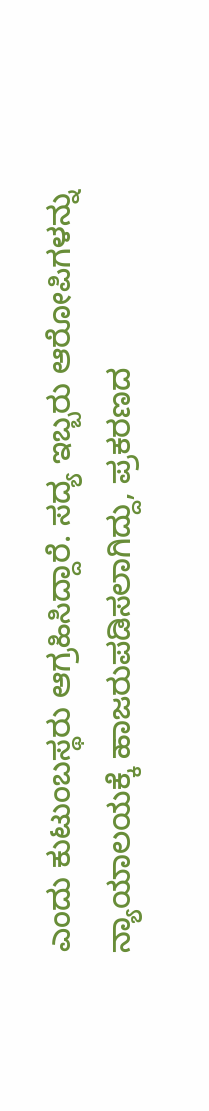ಎಂದು ಕುಟುಂಬಸ್ಥರು ಆಗ್ರಹಿಸಿದ್ದಾರೆ. ಸದ್ಯ ಇಬ್ಬರು ಆರೋಪಿಗಳನ್ನು ನ್ಯಾಯಾಲಯಕ್ಕೆ ಹಾಜರುಪಡಿಸಲಾಗಿದ್ದು, ಪ್ರಕರಣದ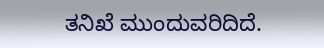ತನಿಖೆ ಮುಂದುವರಿದಿದೆ.